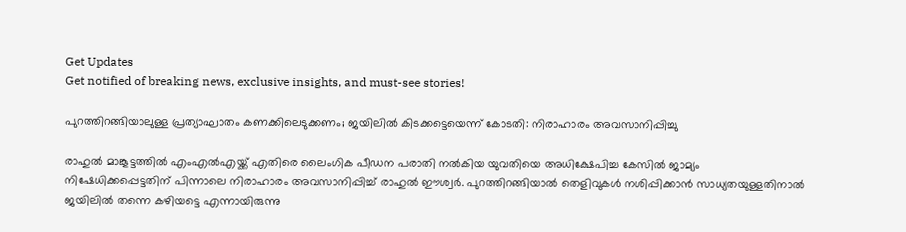Get Updates
Get notified of breaking news, exclusive insights, and must-see stories!

പുറത്തിറങ്ങിയാലുള്ള പ്രത്യാഘാതം കണക്കിലെടുക്കണം; ജയിലില്‍ കിടക്കട്ടെയെന്ന് കോടതി: നിരാഹാരം അവസാനിപ്പിച്ചു

രാഹുല്‍ മാങ്കൂട്ടത്തില്‍ എംഎല്‍എയ്ക്ക് എതിരെ ലൈംഗിക പീഡന പരാതി നല്‍കിയ യുവതിയെ അധിക്ഷേപിച്ച കേസില്‍ ജാമ്യം നിഷേധിക്കപ്പെട്ടതിന് പിന്നാലെ നിരാഹാരം അവസാനിപ്പിച്ച് രാഹുല്‍ ഈശ്വര്‍. പുറത്തിറങ്ങിയാല്‍ തെളിവുകള്‍ നശിപ്പിക്കാന്‍ സാധ്യതയുള്ളതിനാല്‍ ജയിലില്‍ തന്നെ കഴിയട്ടെ എന്നായിരുന്നു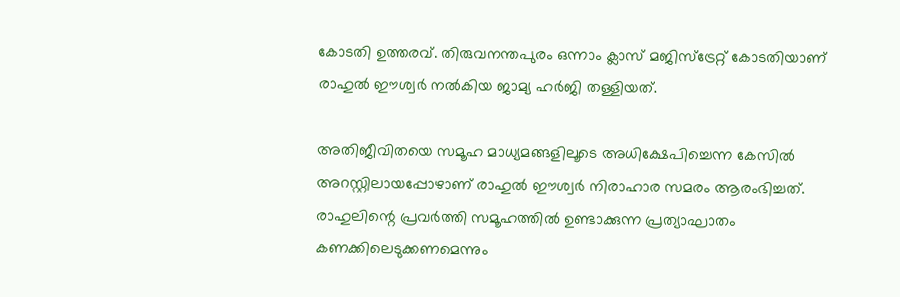കോടതി ഉത്തരവ്. തിരുവനന്തപുരം ഒന്നാം ക്ലാസ് മജിസ്‌ട്രേറ്റ് കോടതിയാണ് രാഹുല്‍ ഈശ്വര്‍ നല്‍കിയ ജാമ്യ ഹര്‍ജി തള്ളിയത്.

അതിജീവിതയെ സമൂഹ മാധ്യമങ്ങളിലൂടെ അധിക്ഷേപിച്ചെന്ന കേസില്‍ അറസ്റ്റിലായപ്പോഴാണ് രാഹുല്‍ ഈശ്വര്‍ നിരാഹാര സമരം ആരംഭിച്ചത്. രാഹുലിന്റെ പ്രവര്‍ത്തി സമൂഹത്തില്‍ ഉണ്ടാക്കുന്ന പ്രത്യാഘാതം കണക്കിലെടുക്കണമെന്നും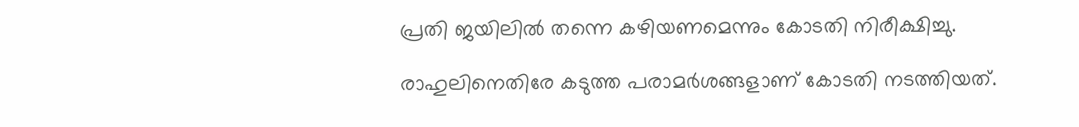പ്രതി ജയിലില്‍ തന്നെ കഴിയണമെന്നും കോടതി നിരീക്ഷിച്ചു.

രാഹുലിനെതിരേ കടുത്ത പരാമര്‍ശങ്ങളാണ് കോടതി നടത്തിയത്.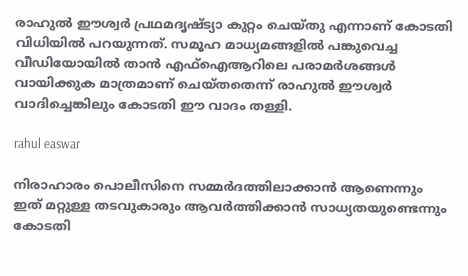രാഹുല്‍ ഈശ്വര്‍ പ്രഥമദൃഷ്ട്യാ കുറ്റം ചെയ്തു എന്നാണ് കോടതി വിധിയില്‍ പറയുന്നത്. സമൂഹ മാധ്യമങ്ങളില്‍ പങ്കുവെച്ച വീഡിയോയില്‍ താന്‍ എഫ്‌ഐആറിലെ പരാമര്‍ശങ്ങള്‍ വായിക്കുക മാത്രമാണ് ചെയ്തതെന്ന് രാഹുല്‍ ഈശ്വര്‍ വാദിച്ചെങ്കിലും കോടതി ഈ വാദം തള്ളി.

rahul easwar

നിരാഹാരം പൊലീസിനെ സമ്മര്‍ദത്തിലാക്കാന്‍ ആണെന്നും ഇത് മറ്റുള്ള തടവുകാരും ആവര്‍ത്തിക്കാന്‍ സാധ്യതയുണ്ടെന്നും കോടതി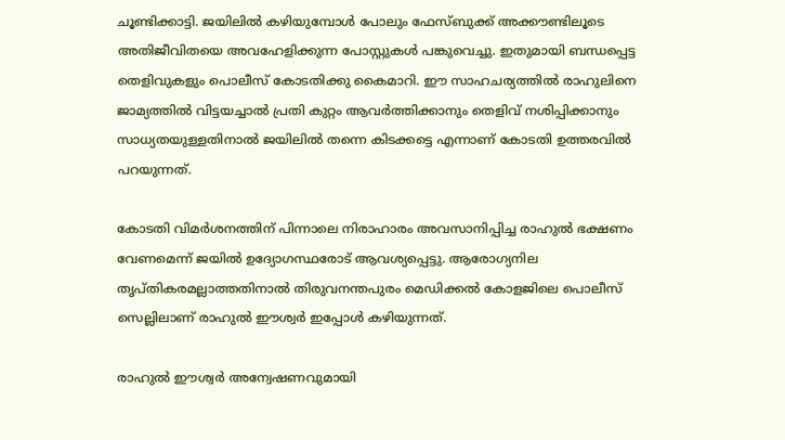ചൂണ്ടിക്കാട്ടി. ജയിലില്‍ കഴിയുമ്പോള്‍ പോലും ഫേസ്ബുക്ക് അക്കൗണ്ടിലൂടെ അതിജീവിതയെ അവഹേളിക്കുന്ന പോസ്റ്റുകള്‍ പങ്കുവെച്ചു. ഇതുമായി ബന്ധപ്പെട്ട തെളിവുകളും പൊലീസ് കോടതിക്കു കൈമാറി. ഈ സാഹചര്യത്തില്‍ രാഹുലിനെ ജാമ്യത്തില്‍ വിട്ടയച്ചാല്‍ പ്രതി കുറ്റം ആവര്‍ത്തിക്കാനും തെളിവ് നശിപ്പിക്കാനും സാധ്യതയുള്ളതിനാല്‍ ജയിലില്‍ തന്നെ കിടക്കട്ടെ എന്നാണ് കോടതി ഉത്തരവില്‍ പറയുന്നത്.

കോടതി വിമര്‍ശനത്തിന് പിന്നാലെ നിരാഹാരം അവസാനിപ്പിച്ച രാഹുല്‍ ഭക്ഷണം വേണമെന്ന് ജയില്‍ ഉദ്യോഗസ്ഥരോട് ആവശ്യപ്പെട്ടു. ആരോഗ്യനില തൃപ്തികരമല്ലാത്തതിനാല്‍ തിരുവനന്തപുരം മെഡിക്കല്‍ കോളജിലെ പൊലീസ് സെല്ലിലാണ് രാഹുല്‍ ഈശ്വര്‍ ഇപ്പോള്‍ കഴിയുന്നത്.

രാഹുല്‍ ഈശ്വര്‍ അന്വേഷണവുമായി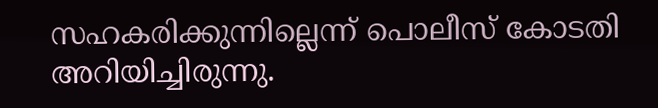സഹകരിക്കുന്നില്ലെന്ന് പൊലീസ് കോടതി അറിയിച്ചിരുന്നു.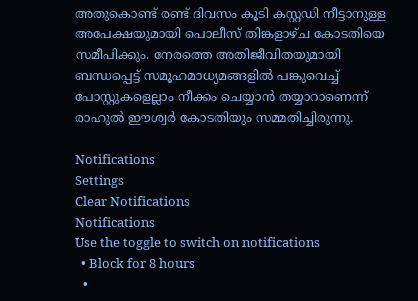അതുകൊണ്ട് രണ്ട് ദിവസം കൂടി കസ്റ്റഡി നീട്ടാനുള്ള അപേക്ഷയുമായി പൊലീസ് തിങ്കളാഴ്ച കോടതിയെ സമീപിക്കും. നേരത്തെ അതിജീവിതയുമായി ബന്ധപ്പെട്ട് സമൂഹമാധ്യമങ്ങളില്‍ പങ്കുവെച്ച് പോസ്റ്റുകളെല്ലാം നീക്കം ചെയ്യാന്‍ തയ്യാറാണെന്ന് രാഹുല്‍ ഈശ്വര്‍ കോടതിയും സമ്മതിച്ചിരുന്നു.

Notifications
Settings
Clear Notifications
Notifications
Use the toggle to switch on notifications
  • Block for 8 hours
  •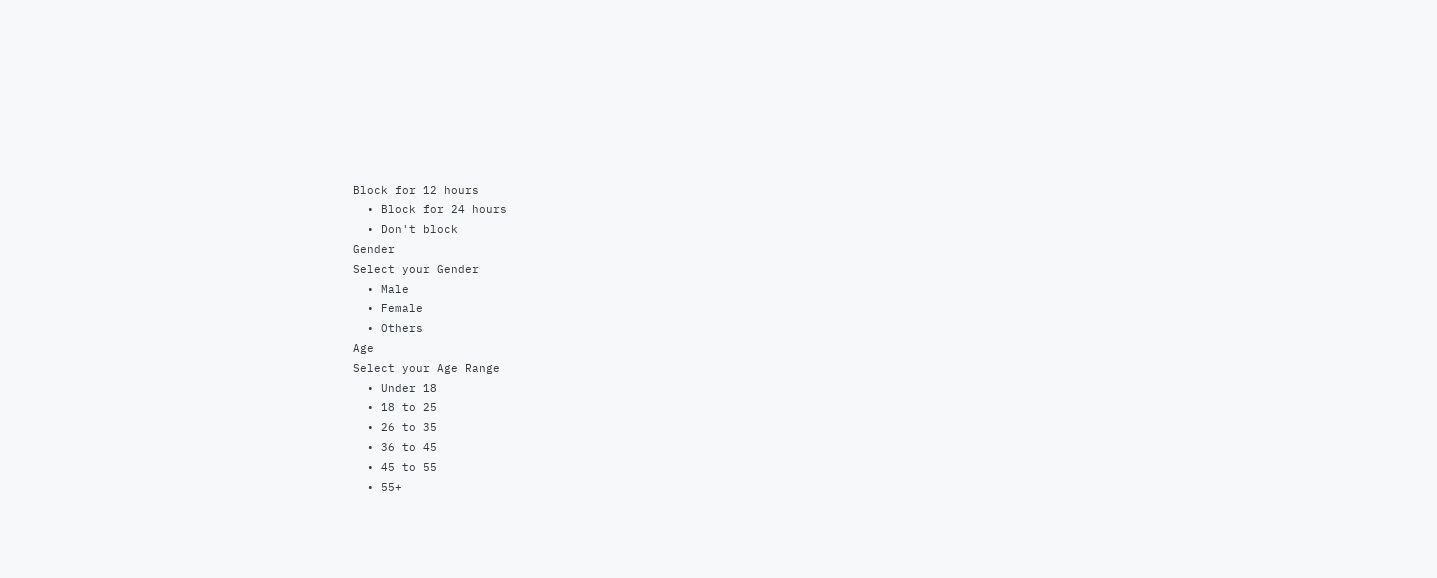Block for 12 hours
  • Block for 24 hours
  • Don't block
Gender
Select your Gender
  • Male
  • Female
  • Others
Age
Select your Age Range
  • Under 18
  • 18 to 25
  • 26 to 35
  • 36 to 45
  • 45 to 55
  • 55+